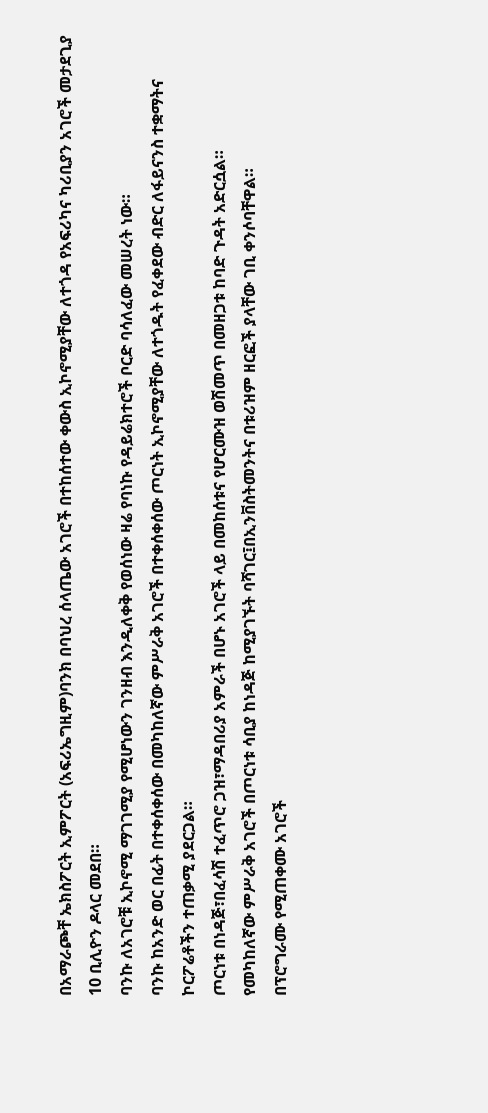በአማራጮቸ ኤክስፖርት ኢምፖርት (አፍሪኤግዚም)ባንክ በባህረ ሰላጤው አገሮች በተከሰተው ቀውስ ኢኮኖሚያቸው ለተጎዳ የአፍሪካና ካሪቢያን አገሮች መታደጊያ 10 ቢሊዮን ዶላር መደበ።
ባንኩ ለአገሮቹ ኢኮኖሚ ማገገሚያ የሚሆነውን ገንዘብ እንዲለቀቅ የወሰነው ዛሬ የባነኩ የዳይሬክተሮች ቦርድ ባሳለፈው መሠረት ነው።
ባንኩ ከአንድ ወር በፊት በተቀሰቀሰው በመካከለኛው ምሥራቅ አገሮች በተቀሰቀሰው ጦርነት ኢኮኖሚያቸው ለተጎዱት የፈቀደው ብድር ለፋይናንስ ተቋማትና ኮርፖሬቶችን ተጠቃሚ ያደርጋል።
ጦርነቱ በነዳጅ፣በፈሳሽ ተፈጥሮ ጋዝ፣ማዳበሪያ አምራች በሆኑ አገሮች ላይ በመከሰቱና የሆርሙዝ ወሽመጥ በመዘጋቱ ከባድ ጉዳት አድርሷል።
የመካከለኛው ምሥራቅ አገሮች በጦርነቱ ሳቢያ ከነዳጅ ከሚያገኙት ባሻገር፤በኢንቨስትመንትና በቱሪዝም ዘርፎች ያላቸው ገቢ ቀንሶባቸዋል።
በፕሮግራሙ የሚጠቀሙ አገሮች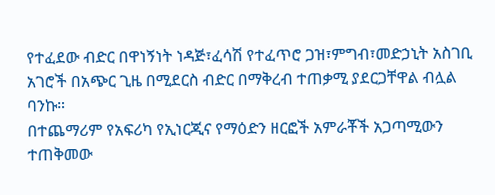የተፈደው ብድር በዋነኝነት ነዳጅ፣ፈሳሽ የተፈጥሮ ጋዝ፣ምግብ፣መድኃኒት አስገቢ አገሮች በአጭር ጊዜ በሚደርስ ብድር በማቅረብ ተጠቃሚ ያደርጋቸዋል ብሏል ባንኩ።
በተጨማሪም የአፍሪካ የኢነርጂና የማዕድን ዘርፎች አምራቾች አጋጣሚውን ተጠቅመው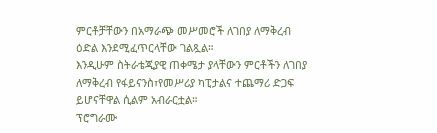ምርቶቻቸውን በአማራጭ መሥመሮች ለገበያ ለማቅረብ ዕድል እንደሚፈጥርላቸው ገልጿል።
እንዲሁም ስትራቴጂያዊ ጠቀሜታ ያላቸውን ምርቶችን ለገበያ ለማቅረብ የፋይናንስ፣የመሥሪያ ካፒታልና ተጨማሪ ድጋፍ ይሆናቸዋል ሲልም አብራርቷል።
ፕሮግራሙ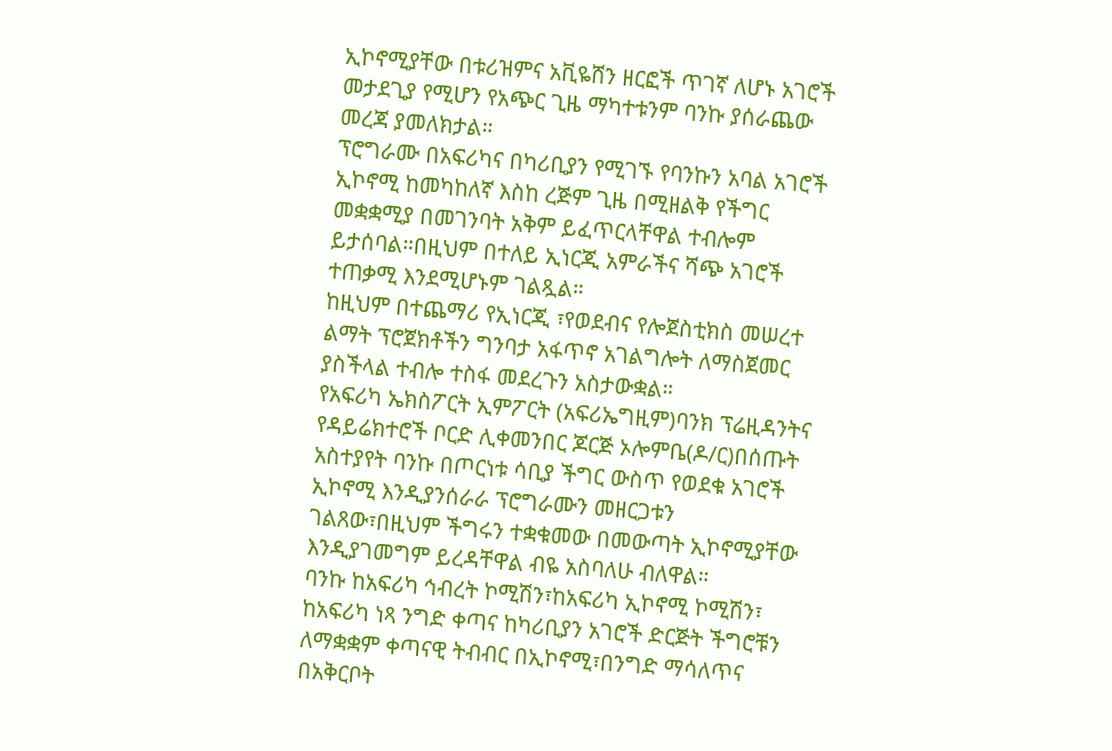ኢኮኖሚያቸው በቱሪዝምና አቪዬሸን ዘርፎች ጥገኛ ለሆኑ አገሮች መታደጊያ የሚሆን የአጭር ጊዜ ማካተቱንም ባንኩ ያሰራጨው መረጃ ያመለክታል።
ፕሮግራሙ በአፍሪካና በካሪቢያን የሚገኙ የባንኩን አባል አገሮች ኢኮኖሚ ከመካከለኛ እስከ ረጅም ጊዜ በሚዘልቅ የችግር መቋቋሚያ በመገንባት አቅም ይፈጥርላቸዋል ተብሎም ይታሰባል።በዚህም በተለይ ኢነርጂ አምራችና ሻጭ አገሮች ተጠቃሚ እንደሚሆኑም ገልጿል።
ከዚህም በተጨማሪ የኢነርጂ ፣የወደብና የሎጀስቲክስ መሠረተ ልማት ፕሮጀክቶችን ግንባታ አፋጥኖ አገልግሎት ለማስጀመር ያስችላል ተብሎ ተስፋ መደረጉን አስታውቋል።
የአፍሪካ ኤክስፖርት ኢምፖርት (አፍሪኤግዚም)ባንክ ፕሬዚዳንትና የዳይሬክተሮች ቦርድ ሊቀመንበር ጆርጅ ኦሎምቤ(ዶ/ር)በሰጡት አስተያየት ባንኩ በጦርነቱ ሳቢያ ችግር ውስጥ የወደቁ አገሮች ኢኮኖሚ እንዲያንሰራራ ፕሮግራሙን መዘርጋቱን ገልጸው፣በዚህም ችግሩን ተቋቁመው በመውጣት ኢኮኖሚያቸው እንዲያገመግም ይረዳቸዋል ብዬ አስባለሁ ብለዋል።
ባንኩ ከአፍሪካ ኅብረት ኮሚሽን፣ከአፍሪካ ኢኮኖሚ ኮሚሽን፣ ከአፍሪካ ነጻ ንግድ ቀጣና ከካሪቢያን አገሮች ድርጅት ችግሮቹን ለማቋቋም ቀጣናዊ ትብብር በኢኮኖሚ፣በንግድ ማሳለጥና በአቅርቦት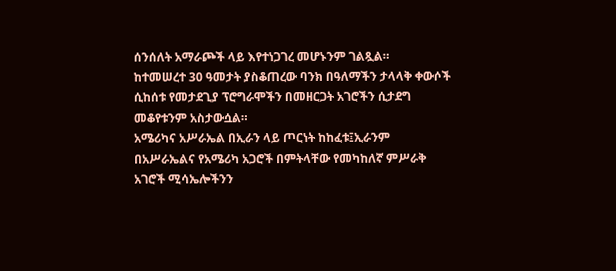ሰንሰለት አማራጮች ላይ እየተነጋገረ መሆኑንም ገልጿል።
ከተመሠረተ 30 ዓመታት ያስቆጠረው ባንክ በዓለማችን ታላላቅ ቀውሶች ሲከሰቱ የመታደጊያ ፕሮግራሞችን በመዘርጋት አገሮችን ሲታደግ መቆየቱንም አስታውሷል።
አሜሪካና አሥራኤል በኢራን ላይ ጦርነት ከከፈቱ፤ኢራንም በአሥራኤልና የአሜሪካ አጋሮች በምትላቸው የመካከለኛ ምሥራቅ አገሮች ሚሳኤሎችንን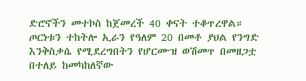ድሮኖችን መተኮስ ከጀመረች 40 ቀናት ተቆጥረዋል።
ጦርነቱን ተከትሎ ኢራን የዓለም 20 በመቶ ያህል የንግድ እንቅስቃሴ የሚደረግበትን የሆርሙዝ ወሽመጥ በመዘጋቷ በተለይ ከመካከለኛው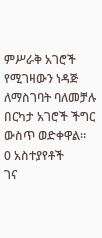ምሥራቅ አገሮች የሚገዛውን ነዳጅ ለማስገባት ባለመቻሉ በርካታ አገሮች ችግር ውስጥ ወድቀዋል።
0 አስተያየቶች
ገና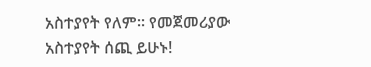አስተያየት የለም። የመጀመሪያው አስተያየት ሰጪ ይሁኑ!